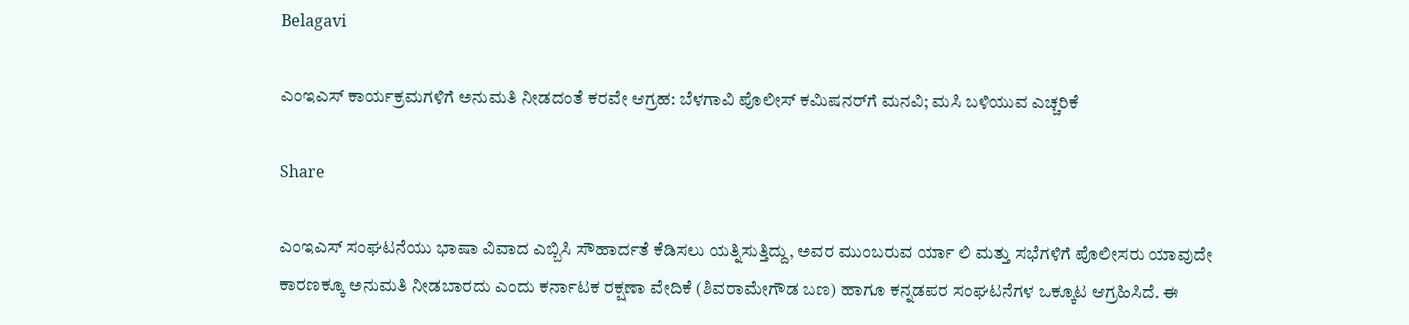Belagavi

ಎಂಇಎಸ್ ಕಾರ್ಯಕ್ರಮಗಳಿಗೆ ಅನುಮತಿ ನೀಡದಂತೆ ಕರವೇ ಆಗ್ರಹ: ಬೆಳಗಾವಿ ಪೊಲೀಸ್ ಕಮಿಷನರ್‌ಗೆ ಮನವಿ; ಮಸಿ ಬಳಿಯುವ ಎಚ್ಚರಿಕೆ

Share

ಎಂಇಎಸ್ ಸಂಘಟನೆಯು ಭಾಷಾ ವಿವಾದ ಎಬ್ಬಿಸಿ ಸೌಹಾರ್ದತೆ ಕೆಡಿಸಲು ಯತ್ನಿಸುತ್ತಿದ್ದು, ಅವರ ಮುಂಬರುವ ರ್ಯಾ ಲಿ ಮತ್ತು ಸಭೆಗಳಿಗೆ ಪೊಲೀಸರು ಯಾವುದೇ ಕಾರಣಕ್ಕೂ ಅನುಮತಿ ನೀಡಬಾರದು ಎಂದು ಕರ್ನಾಟಕ ರಕ್ಷಣಾ ವೇದಿಕೆ (ಶಿವರಾಮೇಗೌಡ ಬಣ) ಹಾಗೂ ಕನ್ನಡಪರ ಸಂಘಟನೆಗಳ ಒಕ್ಕೂಟ ಆಗ್ರಹಿಸಿದೆ. ಈ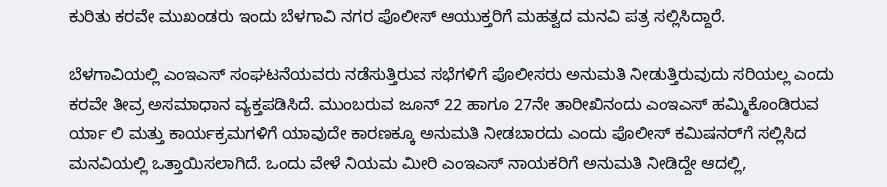ಕುರಿತು ಕರವೇ ಮುಖಂಡರು ಇಂದು ಬೆಳಗಾವಿ ನಗರ ಪೊಲೀಸ್ ಆಯುಕ್ತರಿಗೆ ಮಹತ್ವದ ಮನವಿ ಪತ್ರ ಸಲ್ಲಿಸಿದ್ದಾರೆ.

ಬೆಳಗಾವಿಯಲ್ಲಿ ಎಂಇಎಸ್ ಸಂಘಟನೆಯವರು ನಡೆಸುತ್ತಿರುವ ಸಭೆಗಳಿಗೆ ಪೊಲೀಸರು ಅನುಮತಿ ನೀಡುತ್ತಿರುವುದು ಸರಿಯಲ್ಲ ಎಂದು ಕರವೇ ತೀವ್ರ ಅಸಮಾಧಾನ ವ್ಯಕ್ತಪಡಿಸಿದೆ. ಮುಂಬರುವ ಜೂನ್ 22 ಹಾಗೂ 27ನೇ ತಾರೀಖಿನಂದು ಎಂಇಎಸ್ ಹಮ್ಮಿಕೊಂಡಿರುವ ರ್ಯಾ ಲಿ ಮತ್ತು ಕಾರ್ಯಕ್ರಮಗಳಿಗೆ ಯಾವುದೇ ಕಾರಣಕ್ಕೂ ಅನುಮತಿ ನೀಡಬಾರದು ಎಂದು ಪೊಲೀಸ್ ಕಮಿಷನರ್‌ಗೆ ಸಲ್ಲಿಸಿದ ಮನವಿಯಲ್ಲಿ ಒತ್ತಾಯಿಸಲಾಗಿದೆ. ಒಂದು ವೇಳೆ ನಿಯಮ ಮೀರಿ ಎಂಇಎಸ್ ನಾಯಕರಿಗೆ ಅನುಮತಿ ನೀಡಿದ್ದೇ ಆದಲ್ಲಿ,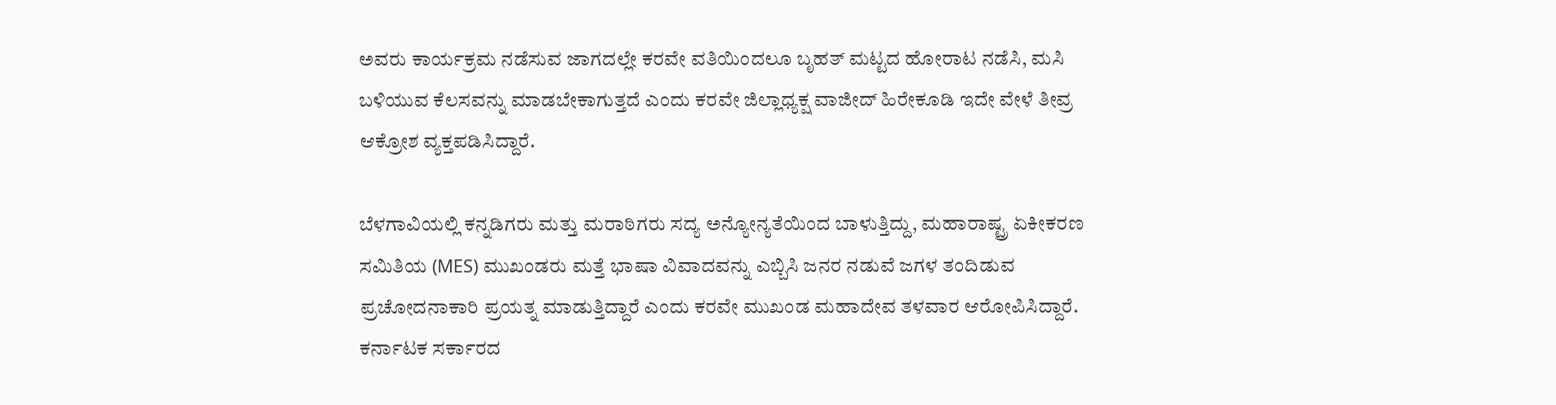ಅವರು ಕಾರ್ಯಕ್ರಮ ನಡೆಸುವ ಜಾಗದಲ್ಲೇ ಕರವೇ ವತಿಯಿಂದಲೂ ಬೃಹತ್ ಮಟ್ಟದ ಹೋರಾಟ ನಡೆಸಿ, ಮಸಿ ಬಳಿಯುವ ಕೆಲಸವನ್ನು ಮಾಡಬೇಕಾಗುತ್ತದೆ ಎಂದು ಕರವೇ ಜಿಲ್ಲಾಧ್ಯಕ್ಷ ವಾಜೀದ್ ಹಿರೇಕೂಡಿ ಇದೇ ವೇಳೆ ತೀವ್ರ ಆಕ್ರೋಶ ವ್ಯಕ್ತಪಡಿಸಿದ್ದಾರೆ.

ಬೆಳಗಾವಿಯಲ್ಲಿ ಕನ್ನಡಿಗರು ಮತ್ತು ಮರಾಠಿಗರು ಸದ್ಯ ಅನ್ಯೋನ್ಯತೆಯಿಂದ ಬಾಳುತ್ತಿದ್ದು, ಮಹಾರಾಷ್ಟ್ರ ಏಕೀಕರಣ ಸಮಿತಿಯ (MES) ಮುಖಂಡರು ಮತ್ತೆ ಭಾಷಾ ವಿವಾದವನ್ನು ಎಬ್ಬಿಸಿ ಜನರ ನಡುವೆ ಜಗಳ ತಂದಿಡುವ ಪ್ರಚೋದನಾಕಾರಿ ಪ್ರಯತ್ನ ಮಾಡುತ್ತಿದ್ದಾರೆ ಎಂದು ಕರವೇ ಮುಖಂಡ ಮಹಾದೇವ ತಳವಾರ ಆರೋಪಿಸಿದ್ದಾರೆ. ಕರ್ನಾಟಕ ಸರ್ಕಾರದ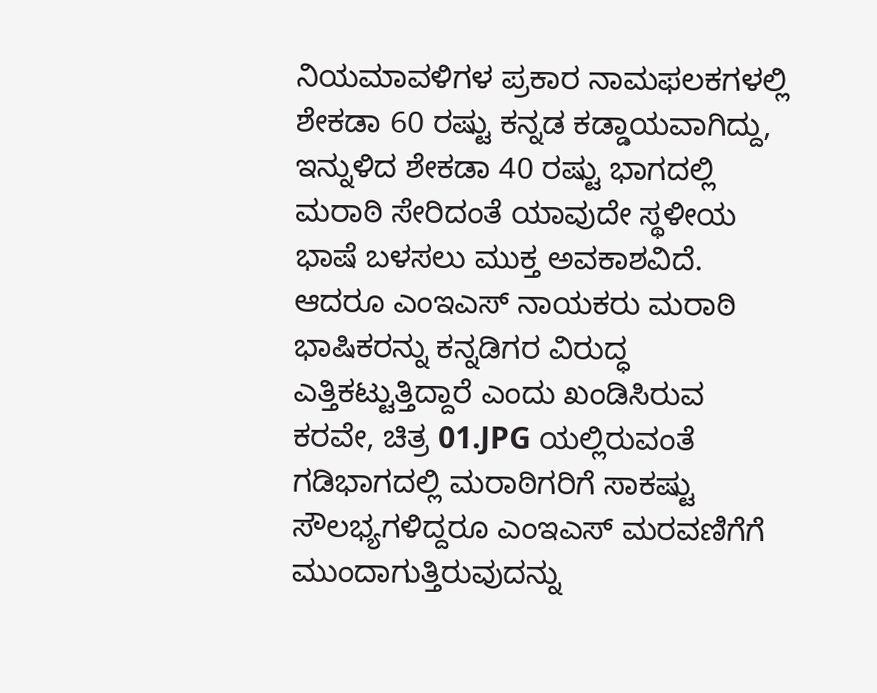ನಿಯಮಾವಳಿಗಳ ಪ್ರಕಾರ ನಾಮಫಲಕಗಳಲ್ಲಿ ಶೇಕಡಾ 60 ರಷ್ಟು ಕನ್ನಡ ಕಡ್ಡಾಯವಾಗಿದ್ದು, ಇನ್ನುಳಿದ ಶೇಕಡಾ 40 ರಷ್ಟು ಭಾಗದಲ್ಲಿ ಮರಾಠಿ ಸೇರಿದಂತೆ ಯಾವುದೇ ಸ್ಥಳೀಯ ಭಾಷೆ ಬಳಸಲು ಮುಕ್ತ ಅವಕಾಶವಿದೆ. ಆದರೂ ಎಂಇಎಸ್ ನಾಯಕರು ಮರಾಠಿ ಭಾಷಿಕರನ್ನು ಕನ್ನಡಿಗರ ವಿರುದ್ಧ ಎತ್ತಿಕಟ್ಟುತ್ತಿದ್ದಾರೆ ಎಂದು ಖಂಡಿಸಿರುವ ಕರವೇ, ಚಿತ್ರ 01.JPG ಯಲ್ಲಿರುವಂತೆ ಗಡಿಭಾಗದಲ್ಲಿ ಮರಾಠಿಗರಿಗೆ ಸಾಕಷ್ಟು ಸೌಲಭ್ಯಗಳಿದ್ದರೂ ಎಂಇಎಸ್ ಮರವಣಿಗೆಗೆ ಮುಂದಾಗುತ್ತಿರುವುದನ್ನು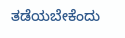ತಡೆಯಬೇಕೆಂದು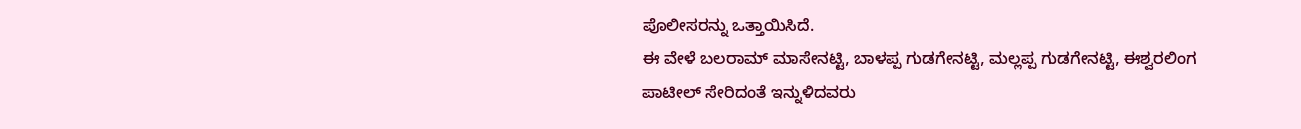ಪೊಲೀಸರನ್ನು ಒತ್ತಾಯಿಸಿದೆ.
ಈ ವೇಳೆ ಬಲರಾಮ್ ಮಾಸೇನಟ್ಟಿ, ಬಾಳಪ್ಪ ಗುಡಗೇನಟ್ಟಿ, ಮಲ್ಲಪ್ಪ ಗುಡಗೇನಟ್ಟಿ, ಈಶ್ವರಲಿಂಗ ಪಾಟೀಲ್ ಸೇರಿದಂತೆ ಇನ್ನುಳಿದವರು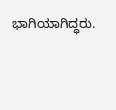ಭಾಗಿಯಾಗಿದ್ಧರು.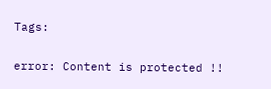Tags:

error: Content is protected !!